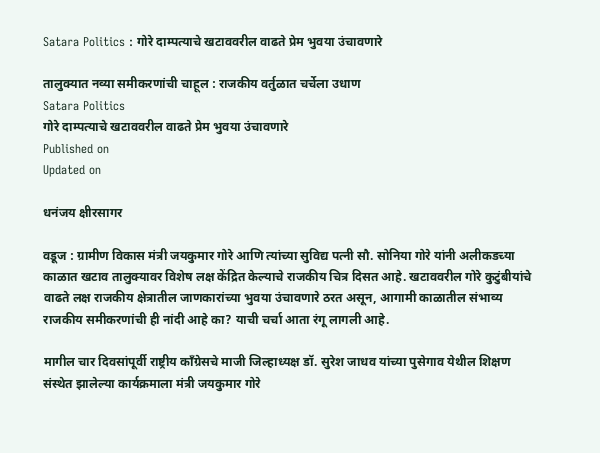Satara Politics : गोरे दाम्पत्याचे खटाववरील वाढते प्रेम भुवया उंचावणारे

तालुक्यात नव्या समीकरणांची चाहूल : राजकीय वर्तुळात चर्चेला उधाण
Satara Politics
गोरे दाम्पत्याचे खटाववरील वाढते प्रेम भुवया उंचावणारे
Published on
Updated on

धनंजय क्षीरसागर

वडूज : ग्रामीण विकास मंत्री जयकुमार गोरे आणि त्यांच्या सुविद्य पत्नी सौ. सोनिया गोरे यांनी अलीकडच्या काळात खटाव तालुक्यावर विशेष लक्ष केंद्रित केल्याचे राजकीय चित्र दिसत आहे. खटाववरील गोरे कुटुंबीयांचे वाढते लक्ष राजकीय क्षेत्रातील जाणकारांच्या भुवया उंचावणारे ठरत असून, आगामी काळातील संभाव्य राजकीय समीकरणांची ही नांदी आहे का? याची चर्चा आता रंगू लागली आहे.

मागील चार दिवसांपूर्वी राष्ट्रीय काँग्रेसचे माजी जिल्हाध्यक्ष डॉ. सुरेश जाधव यांच्या पुसेगाव येथील शिक्षण संस्थेत झालेल्या कार्यक्रमाला मंत्री जयकुमार गोरे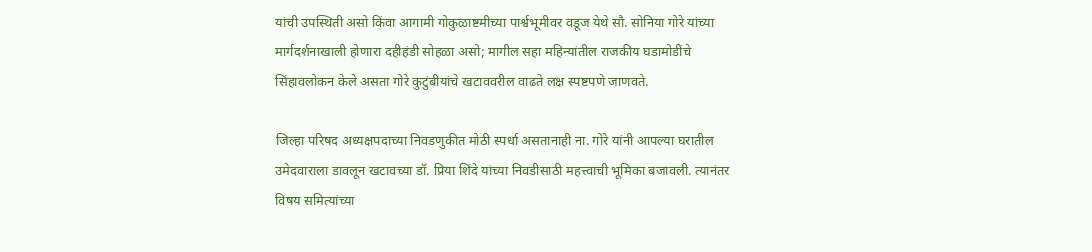यांची उपस्थिती असो किंवा आगामी गोकुळाष्टमीच्या पार्श्वभूमीवर वडूज येथे सौ. सोनिया गोरे यांच्या मार्गदर्शनाखाली होणारा दहीहंडी सोहळा असो; मागील सहा महिन्यांतील राजकीय घडामोडींचे सिंहावलोकन केले असता गोरे कुटुंबीयांचे खटाववरील वाढते लक्ष स्पष्टपणे जाणवते.

जिल्हा परिषद अध्यक्षपदाच्या निवडणुकीत मोठी स्पर्धा असतानाही ना. गोरे यांनी आपल्या घरातील उमेदवाराला डावलून खटावच्या डॉ. प्रिया शिंदे यांच्या निवडीसाठी महत्त्वाची भूमिका बजावली. त्यानंतर विषय समित्यांच्या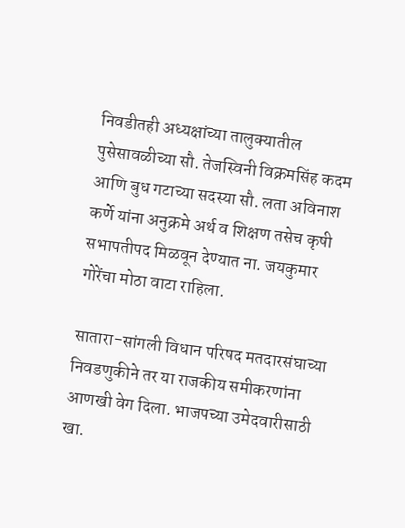निवडीतही अध्यक्षांच्या तालुक्यातील पुसेसावळीच्या सौ. तेजस्विनी विक्रमसिंह कदम आणि बुध गटाच्या सदस्या सौ. लता अविनाश कर्णे यांना अनुक्रमे अर्थ व शिक्षण तसेच कृषी सभापतीपद मिळवून देण्यात ना. जयकुमार गोरेंचा मोठा वाटा राहिला.

सातारा-सांगली विधान परिषद मतदारसंघाच्या निवडणुकीने तर या राजकीय समीकरणांना आणखी वेग दिला. भाजपच्या उमेदवारीसाठी खा.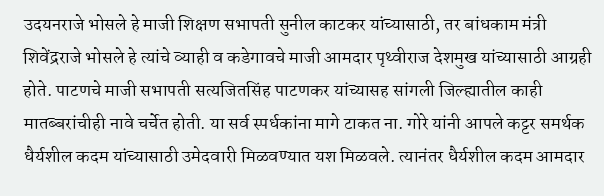उदयनराजे भोसले हे माजी शिक्षण सभापती सुनील काटकर यांच्यासाठी, तर बांधकाम मंत्री शिवेंद्रराजे भोसले हे त्यांचे व्याही व कडेगावचे माजी आमदार पृथ्वीराज देशमुख यांच्यासाठी आग्रही होते. पाटणचे माजी सभापती सत्यजितसिंह पाटणकर यांच्यासह सांगली जिल्ह्यातील काही मातब्बरांचीही नावे चर्चेत होती. या सर्व स्पर्धकांना मागे टाकत ना. गोरे यांनी आपले कट्टर समर्थक धैर्यशील कदम यांच्यासाठी उमेदवारी मिळवण्यात यश मिळवले. त्यानंतर धैर्यशील कदम आमदार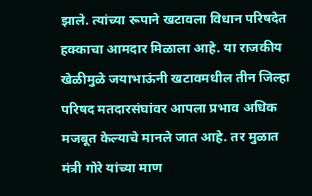झाले. त्यांच्या रूपाने खटावला विधान परिषदेत हक्काचा आमदार मिळाला आहे. या राजकीय खेळीमुळे जयाभाऊंनी खटावमधील तीन जिल्हा परिषद मतदारसंघांवर आपला प्रभाव अधिक मजबूत केल्याचे मानले जात आहे. तर मुळात मंत्री गोरे यांच्या माण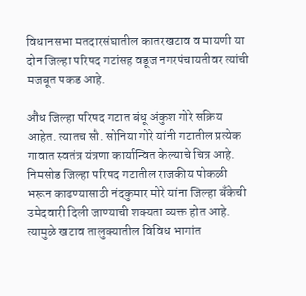विधानसभा मतदारसंघातील कातरखटाव व मायणी या दोन जिल्हा परिषद गटांसह वडूज नगरपंचायतीवर त्यांची मजबूत पकड आहे.

औंध जिल्हा परिषद गटात बंधू अंकुश गोरे सक्रिय आहेत. त्यातच सौ. सोनिया गोरे यांनी गटातील प्रत्येक गावात स्वतंत्र यंत्रणा कार्यान्वित केल्याचे चित्र आहे. निमसोड जिल्हा परिषद गटातील राजकीय पोकळी भरून काढण्यासाठी नंदकुमार मोरे यांना जिल्हा बँकेची उमेदवारी दिली जाण्याची शक्यता व्यक्त होत आहे. त्यामुळे खटाव तालुक्यातील विविध भागांत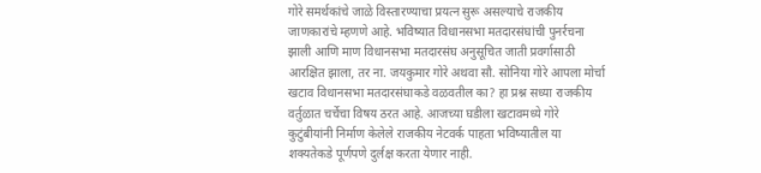गोरे समर्थकांचे जाळे विस्तारण्याचा प्रयत्न सुरू असल्याचे राजकीय जाणकारांचे म्हणणे आहे. भविष्यात विधानसभा मतदारसंघांची पुनर्रचना झाली आणि माण विधानसभा मतदारसंघ अनुसूचित जाती प्रवर्गासाठी आरक्षित झाला, तर ना. जयकुमार गोरे अथवा सौ. सोनिया गोरे आपला मोर्चा खटाव विधानसभा मतदारसंघाकडे वळवतील का? हा प्रश्न सध्या राजकीय वर्तुळात चर्चेचा विषय ठरत आहे. आजच्या घडीला खटावमध्ये गोरे कुटुंबीयांनी निर्माण केलेले राजकीय नेटवर्क पाहता भविष्यातील या शक्यतेकडे पूर्णपणे दुर्लक्ष करता येणार नाही.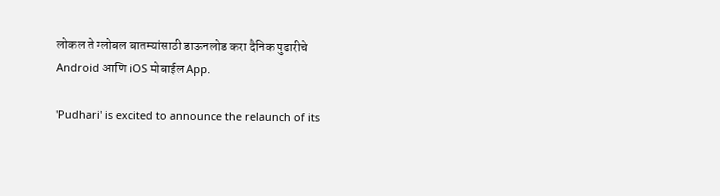लोकल ते ग्लोबल बातम्यांसाठी डाऊनलोड करा दैनिक पुढारीचे Android आणि iOS मोबाईल App.

'Pudhari' is excited to announce the relaunch of its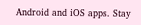Android and iOS apps. Stay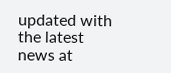updated with the latest news at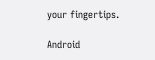your fingertips.

Android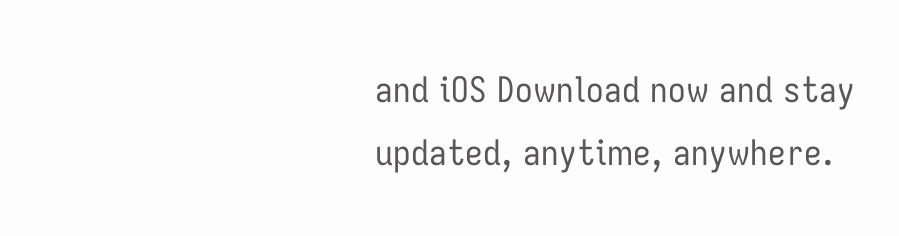and iOS Download now and stay updated, anytime, anywhere.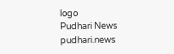logo
Pudhari News
pudhari.news